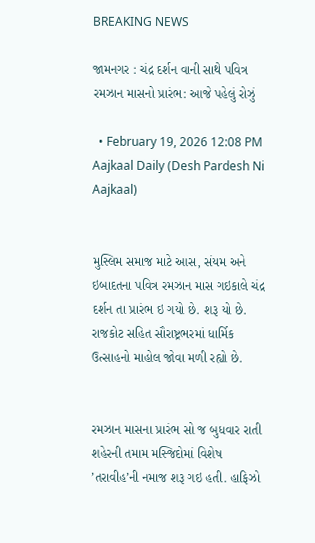BREAKING NEWS

જામનગર : ચંદ્ર દર્શન વાની સાથે પવિત્ર રમઝાન માસનો પ્રારંભ: આજે પહેલું રોઝું

  • February 19, 2026 12:08 PM
Aajkaal Daily (Desh Pardesh Ni Aajkaal)


મુસ્લિમ સમાજ માટે આસ, સંયમ અને ઇબાદતના પવિત્ર રમઝાન માસ ગઇકાલે ચંદ્ર દર્શન તા પ્રારંભ ઇ ગયો છે. શરૂ યો છે. રાજકોટ સહિત સૌરાષ્ટ્રભરમાં ધાર્મિક ઉત્સાહનો માહોલ જોવા મળી રહ્યો છે.


રમઝાન માસના પ્રારંભ સો જ બુધવાર રાતી શહેરની તમામ મસ્જિદોમાં વિશેષ ’તરાવીહ’ની નમાજ શરૂ ગઇ હતી. હાફિઝો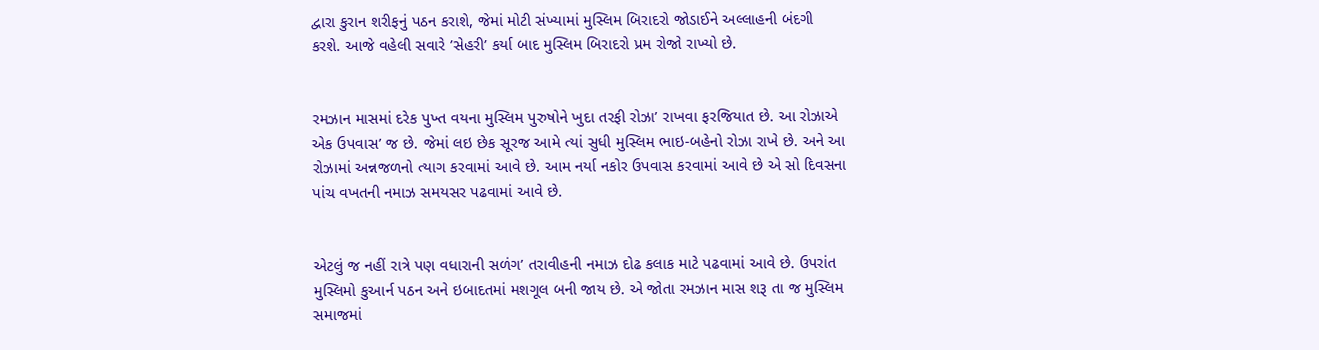દ્વારા કુરાન શરીફનું પઠન કરાશે, જેમાં મોટી સંખ્યામાં મુસ્લિમ બિરાદરો જોડાઈને અલ્લાહની બંદગી કરશે. આજે વહેલી સવારે ’સેહરી’ કર્યા બાદ મુસ્લિમ બિરાદરો પ્રમ રોજો રાખ્યો છે.


રમઝાન માસમાં દરેક પુખ્ત વયના મુસ્લિમ પુરુષોને ખુદા તરફી રોઝા’ રાખવા ફરજિયાત છે. આ રોઝાએ એક ઉપવાસ’ જ છે. જેમાં લઇ છેક સૂરજ આમે ત્યાં સુધી મુસ્લિમ ભાઇ-બહેનો રોઝા રાખે છે. અને આ રોઝામાં અન્નજળનો ત્યાગ કરવામાં આવે છે. આમ નર્યા નકોર ઉપવાસ કરવામાં આવે છે એ સો દિવસના પાંચ વખતની નમાઝ સમયસર પઢવામાં આવે છે.


એટલું જ નહીં રાત્રે પણ વધારાની સળંગ’ તરાવીહની નમાઝ દોઢ કલાક માટે પઢવામાં આવે છે. ઉપરાંત મુસ્લિમો કુઆર્ન પઠન અને ઇબાદતમાં મશગૂલ બની જાય છે. એ જોતા રમઝાન માસ શરૂ તા જ મુસ્લિમ સમાજમાં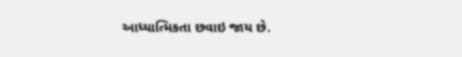આધ્યાત્મિકતા છવાઇ જાય છે.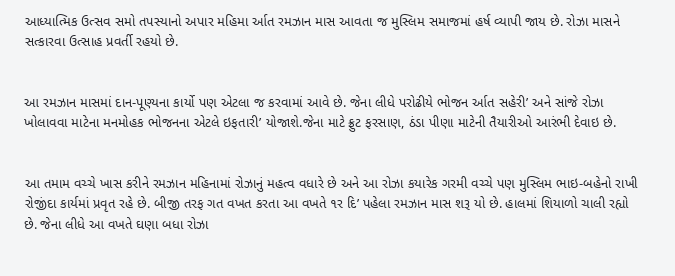આધ્યાત્મિક ઉત્સવ સમો તપસ્યાનો અપાર મહિમા ર્આત રમઝાન માસ આવતા જ મુસ્લિમ સમાજમાં હર્ષ વ્યાપી જાય છે. રોઝા માસને સત્કારવા ઉત્સાહ પ્રવર્તી રહયો છે.


આ રમઝાન માસમાં દાન-પૂણ્યના કાર્યો પણ એટલા જ કરવામાં આવે છે. જેના લીધે પરોઢીયે ભોજન ર્આત સહેરી’ અને સાંજે રોઝા ખોલાવવા માટેના મનમોહક ભોજનના એટલે ઇફતારી’ યોજાશે.જેના માટે ફ્રુટ ફરસાણ, ઠંડા પીણા માટેની તૈયારીઓ આરંભી દેવાઇ છે.


આ તમામ વચ્ચે ખાસ કરીને રમઝાન મહિનામાં રોઝાનું મહત્વ વધારે છે અને આ રોઝા કયારેક ગરમી વચ્ચે પણ મુસ્લિમ ભાઇ-બહેનો રાખી રોજીંદા કાર્યમાં પ્રવૃત રહે છે. બીજી તરફ ગત વખત કરતા આ વખતે ૧ર દિ’ પહેલા રમઝાન માસ શરૂ યો છે. હાલમાં શિયાળો ચાલી રહ્યો છે. જેના લીધે આ વખતે ઘણા બધા રોઝા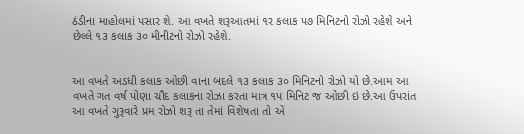ઠંડીના માહોલમાં પસાર શે. આ વખતે શરૂઆતમાં ૧ર કલાક પ૭ મિનિટનો રોઝો રહેશે અને છેલ્લે ૧૩ કલાક ૩૦ મીનીટનો રોઝો રહેશે.


આ વખતે અડધી કલાક ઓછી વાના બદલે ૧૩ કલાક ૩૦ મિનિટનો રોઝો યો છે.આમ આ વખતે ગત વર્ષ પોણા ચૌદ કલાકના રોઝા કરતા માત્ર ૧પ મિનિટ જ ઓછી ઇ છે.આ ઉપરાંત આ વખતે ગુરૂવારે પ્રમ રોઝો શરૂ તા તેમાં વિશેષતા તો એ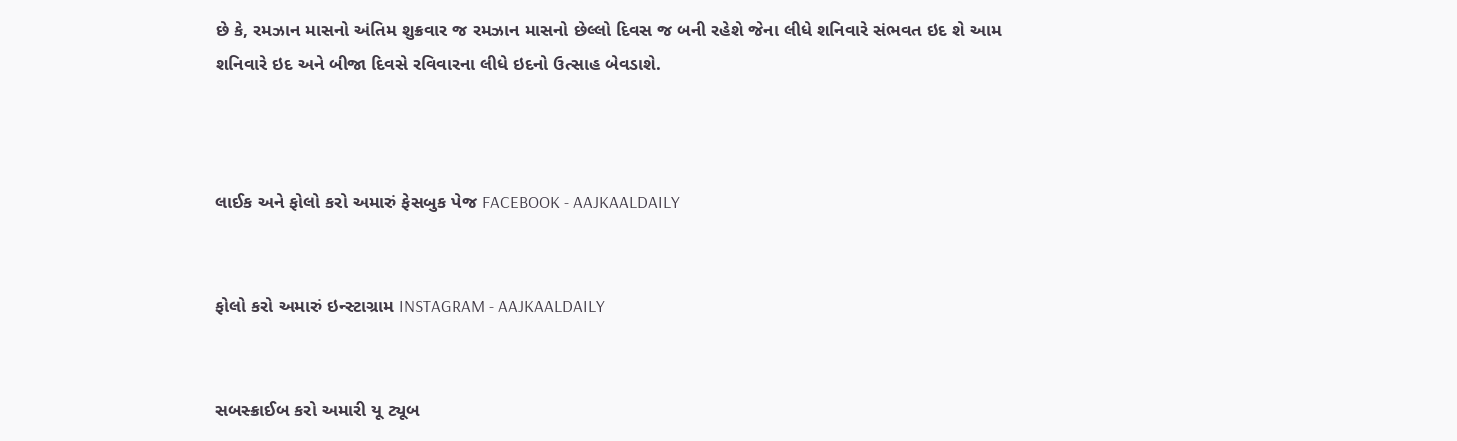છે કે, રમઝાન માસનો અંતિમ શુક્રવાર જ રમઝાન માસનો છેલ્લો દિવસ જ બની રહેશે જેના લીધે શનિવારે સંભવત ઇદ શે આમ શનિવારે ઇદ અને બીજા દિવસે રવિવારના લીધે ઇદનો ઉત્સાહ બેવડાશે.



લાઈક અને ફોલો કરો અમારું ફેસબુક પેજ FACEBOOK - AAJKAALDAILY


ફોલો કરો અમારું ઇન્સ્ટાગ્રામ INSTAGRAM - AAJKAALDAILY


સબસ્ક્રાઈબ કરો અમારી યૂ ટ્યૂબ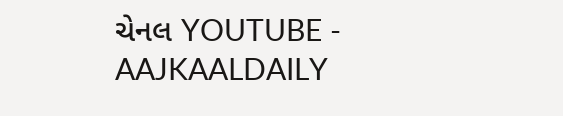ચેનલ YOUTUBE - AAJKAALDAILY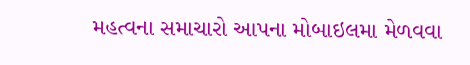મહત્વના સમાચારો આપના મોબાઇલમા મેળવવા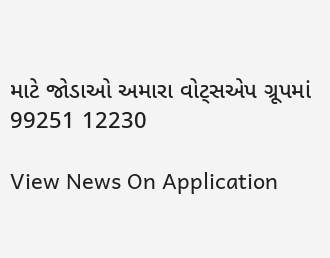માટે જોડાઓ અમારા વોટ્સએપ ગ્રૂપમાં  99251 12230

View News On Application